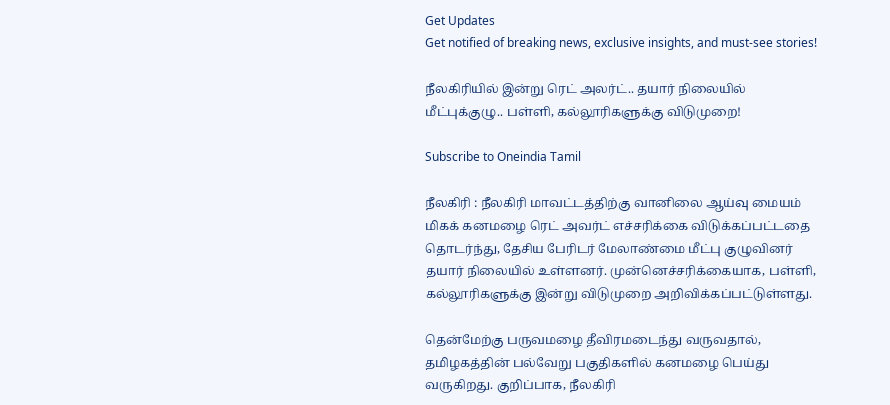Get Updates
Get notified of breaking news, exclusive insights, and must-see stories!

நீலகிரியில் இன்று ரெட் அலர்ட்.. தயார் நிலையில் மீட்புக்குழு.. பள்ளி, கல்லூரிகளுக்கு விடுமுறை!

Subscribe to Oneindia Tamil

நீலகிரி : நீலகிரி மாவட்டத்திற்கு வானிலை ஆய்வு மையம் மிகக் கனமழை ரெட் அவர்ட் எச்சரிக்கை விடுக்கப்பட்டதை தொடர்ந்து, தேசிய பேரிடர் மேலாண்மை மீட்பு குழுவினர் தயார் நிலையில் உள்ளனர். முன்னெச்சரிக்கையாக, பள்ளி, கல்லூரிகளுக்கு இன்று விடுமுறை அறிவிக்கப்பட்டுள்ளது.

தென்மேற்கு பருவமழை தீவிரமடைந்து வருவதால், தமிழகத்தின் பல்வேறு பகுதிகளில் கனமழை பெய்து வருகிறது. குறிப்பாக, நீலகிரி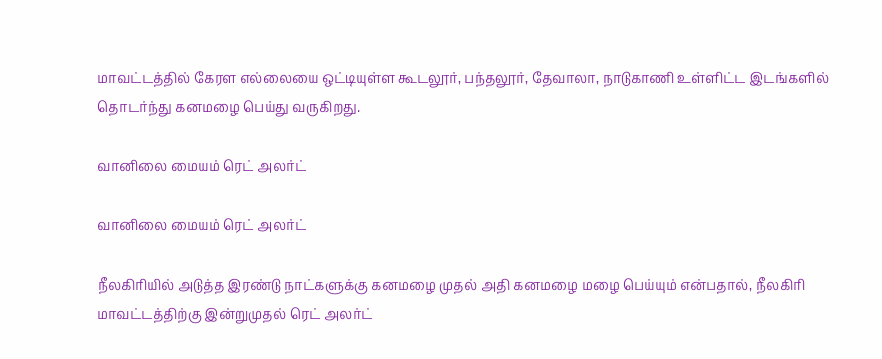மாவட்டத்தில் கேரள எல்லையை ஒட்டியுள்ள கூடலூர், பந்தலூர், தேவாலா, நாடுகாணி உள்ளிட்ட இடங்களில் தொடர்ந்து கனமழை பெய்து வருகிறது.

வானிலை மையம் ரெட் அலர்ட்

வானிலை மையம் ரெட் அலர்ட்

நீலகிரியில் அடுத்த இரண்டு நாட்களுக்கு கனமழை முதல் அதி கனமழை மழை பெய்யும் என்பதால், நீலகிரி மாவட்டத்திற்கு இன்றுமுதல் ரெட் அலர்ட்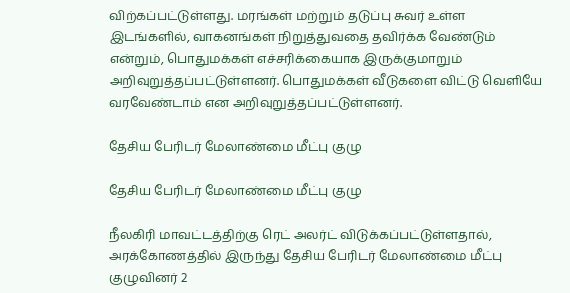விற்கப்பட்டுள்ளது. மரங்கள் மற்றும் தடுப்பு சுவர் உள்ள இடங்களில், வாகனங்கள் நிறுத்துவதை தவிர்க்க வேண்டும் என்றும், பொதுமக்கள் எச்சரிக்கையாக இருக்குமாறும் அறிவுறுத்தப்பட்டுள்ளனர். பொதுமக்கள் வீடுகளை விட்டு வெளியே வரவேண்டாம் என அறிவுறுத்தப்பட்டுள்ளனர்.

தேசிய பேரிடர் மேலாண்மை மீட்பு குழு

தேசிய பேரிடர் மேலாண்மை மீட்பு குழு

நீலகிரி மாவட்டத்திற்கு ரெட் அலர்ட் விடுக்கப்பட்டுள்ளதால், அரக்கோணத்தில் இருந்து தேசிய பேரிடர் மேலாண்மை மீட்பு குழுவினர் 2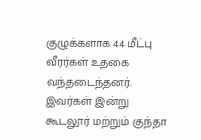குழுக்களாக 44 மீட்பு வீரர்கள் உதகை வந்தடைந்தனர். இவர்கள் இன்று கூடலூர் மற்றும் குந்தா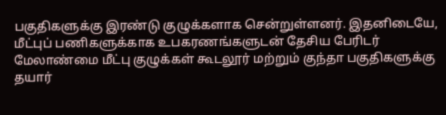பகுதிகளுக்கு இரண்டு குழுக்களாக சென்றுள்ளனர். இதனிடையே, மீட்புப் பணிகளுக்காக உபகரணங்களுடன் தேசிய பேரிடர் மேலாண்மை மீட்பு குழுக்கள் கூடலூர் மற்றும் குந்தா பகுதிகளுக்கு தயார்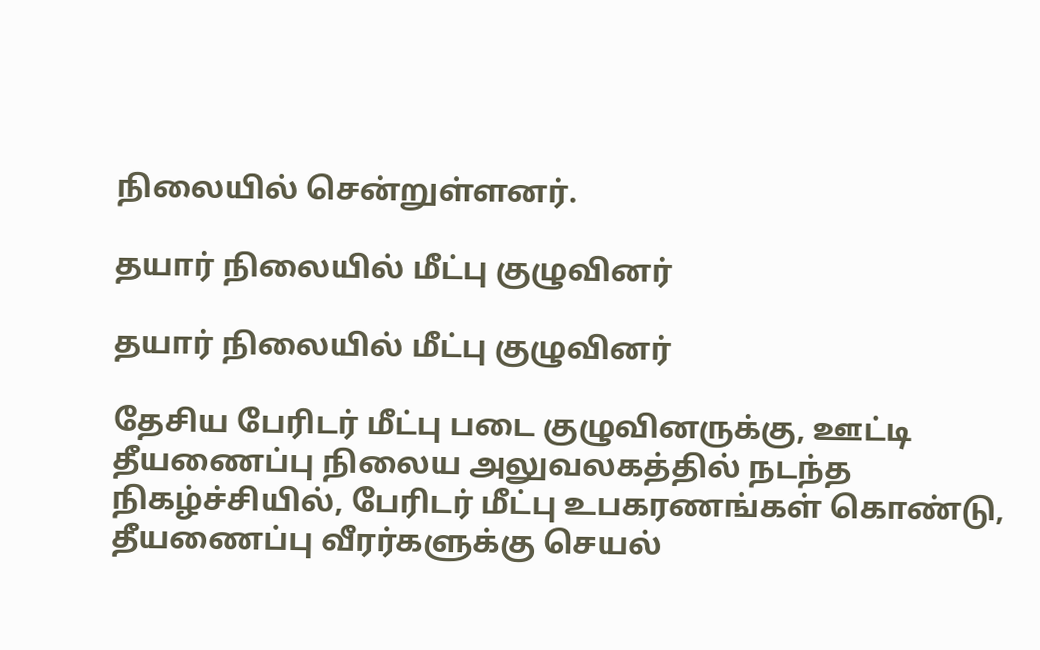நிலையில் சென்றுள்ளனர்.

தயார் நிலையில் மீட்பு குழுவினர்

தயார் நிலையில் மீட்பு குழுவினர்

தேசிய பேரிடர் மீட்பு படை குழுவினருக்கு, ஊட்டி தீயணைப்பு நிலைய அலுவலகத்தில் நடந்த நிகழ்ச்சியில், பேரிடர் மீட்பு உபகரணங்கள் கொண்டு, தீயணைப்பு வீரர்களுக்கு செயல்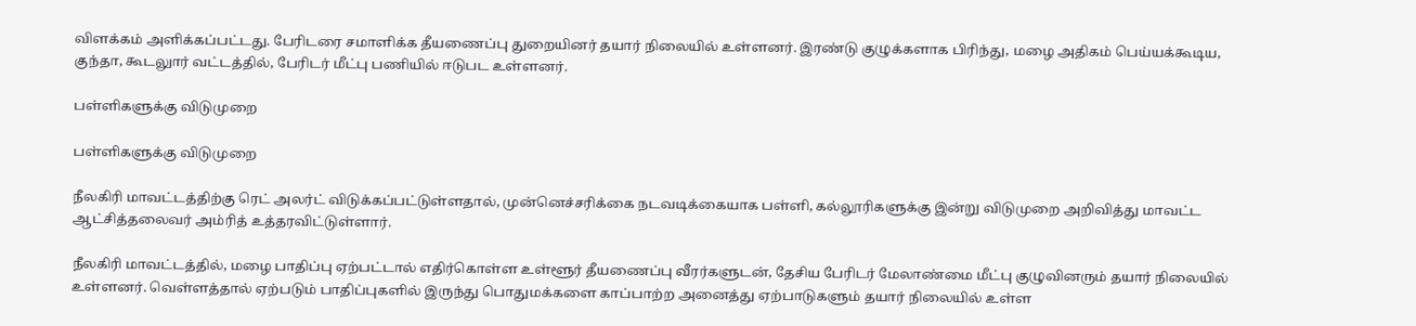விளக்கம் அளிக்கப்பட்டது. பேரிடரை சமாளிக்க தீயணைப்பு துறையினர் தயார் நிலையில் உள்ளனர். இரண்டு குழுக்களாக பிரிந்து, மழை அதிகம் பெய்யக்கூடிய, குந்தா, கூடலுார் வட்டத்தில், பேரிடர் மீட்பு பணியில் ஈடுபட உள்ளனர்.

பள்ளிகளுக்கு விடுமுறை

பள்ளிகளுக்கு விடுமுறை

நீலகிரி மாவட்டத்திற்கு ரெட் அலர்ட் விடுக்கப்பட்டுள்ளதால், முன்னெச்சரிக்கை நடவடிக்கையாக பள்ளி, கல்லூரிகளுக்கு இன்று விடுமுறை அறிவித்து மாவட்ட ஆட்சித்தலைவர் அம்ரித் உத்தரவிட்டுள்ளார்.

நீலகிரி மாவட்டத்தில், மழை பாதிப்பு ஏற்பட்டால் எதிர்கொள்ள உள்ளூர் தீயணைப்பு வீரர்களுடன், தேசிய பேரிடர் மேலாண்மை மீட்பு குழுவினரும் தயார் நிலையில் உள்ளனர். வெள்ளத்தால் ஏற்படும் பாதிப்புகளில் இருந்து பொதுமக்களை காப்பாற்ற அனைத்து ஏற்பாடுகளும் தயார் நிலையில் உள்ள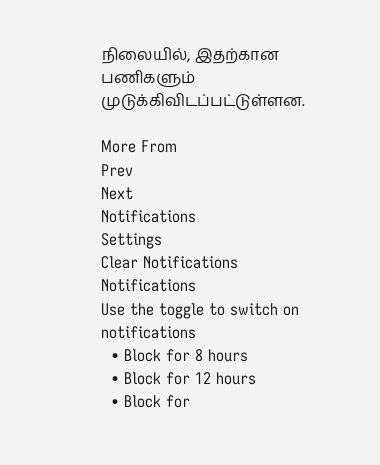நிலையில், இதற்கான பணிகளும் முடுக்கிவிடப்பட்டுள்ளன.

More From
Prev
Next
Notifications
Settings
Clear Notifications
Notifications
Use the toggle to switch on notifications
  • Block for 8 hours
  • Block for 12 hours
  • Block for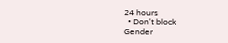24 hours
  • Don't block
Gender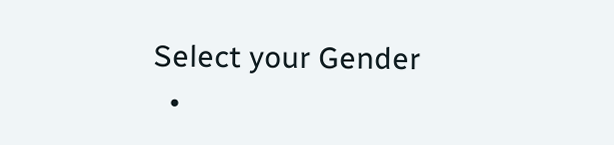Select your Gender
  •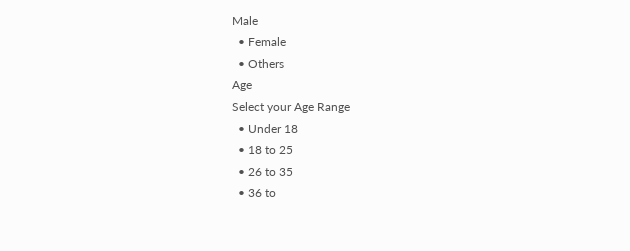Male
  • Female
  • Others
Age
Select your Age Range
  • Under 18
  • 18 to 25
  • 26 to 35
  • 36 to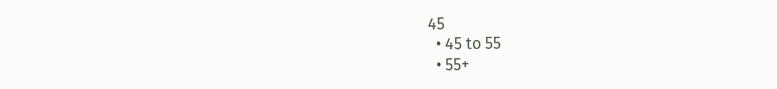45
  • 45 to 55
  • 55+